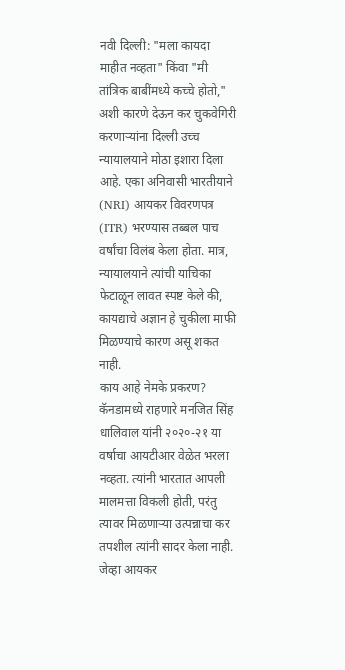नवी दिल्ली: "मला कायदा माहीत नव्हता" किंवा "मी तांत्रिक बाबींमध्ये कच्चे होतो," अशी कारणे देऊन कर चुकवेगिरी करणाऱ्यांना दिल्ली उच्च न्यायालयाने मोठा इशारा दिला आहे. एका अनिवासी भारतीयाने (NRI) आयकर विवरणपत्र (ITR) भरण्यास तब्बल पाच वर्षांचा विलंब केला होता. मात्र, न्यायालयाने त्यांची याचिका फेटाळून लावत स्पष्ट केले की, कायद्याचे अज्ञान हे चुकीला माफी मिळण्याचे कारण असू शकत नाही.
काय आहे नेमके प्रकरण?
कॅनडामध्ये राहणारे मनजित सिंह धालिवाल यांनी २०२०-२१ या वर्षाचा आयटीआर वेळेत भरला नव्हता. त्यांनी भारतात आपली मालमत्ता विकली होती, परंतु त्यावर मिळणाऱ्या उत्पन्नाचा कर तपशील त्यांनी सादर केला नाही. जेव्हा आयकर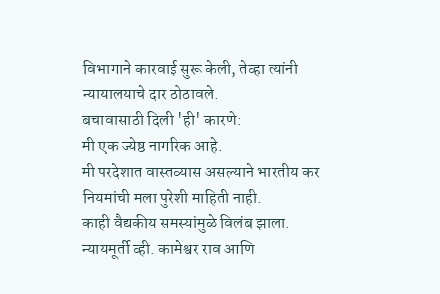विभागाने कारवाई सुरू केली, तेव्हा त्यांनी न्यायालयाचे दार ठोठावले.
बचावासाठी दिली 'ही' कारणे:
मी एक ज्येष्ठ नागरिक आहे.
मी परदेशात वास्तव्यास असल्याने भारतीय कर नियमांची मला पुरेशी माहिती नाही.
काही वैद्यकीय समस्यांमुळे विलंब झाला.
न्यायमूर्ती व्ही. कामेश्वर राव आणि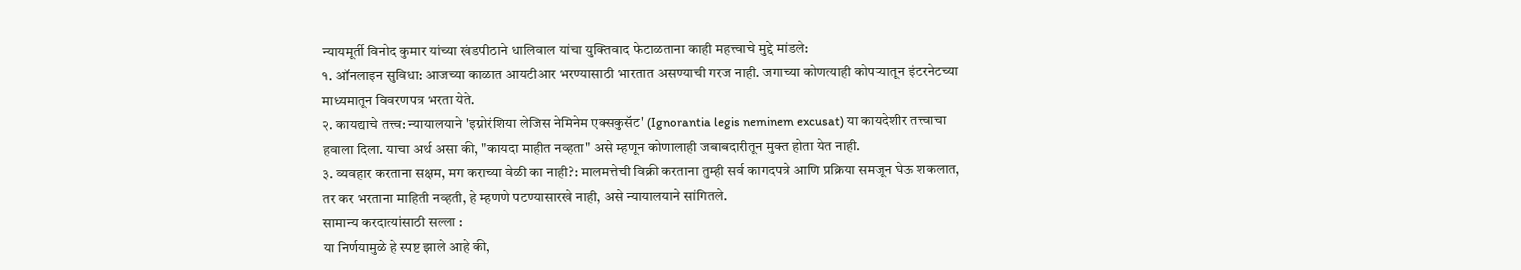न्यायमूर्ती विनोद कुमार यांच्या खंडपीठाने धालिवाल यांचा युक्तिवाद फेटाळताना काही महत्त्वाचे मुद्दे मांडले:
१. ऑनलाइन सुविधा: आजच्या काळात आयटीआर भरण्यासाठी भारतात असण्याची गरज नाही. जगाच्या कोणत्याही कोपऱ्यातून इंटरनेटच्या माध्यमातून विवरणपत्र भरता येते.
२. कायद्याचे तत्त्व: न्यायालयाने 'इग्नोरंशिया लेजिस नेमिनेम एक्सकुसॅट' (Ignorantia legis neminem excusat) या कायदेशीर तत्त्वाचा हवाला दिला. याचा अर्थ असा की, "कायदा माहीत नव्हता" असे म्हणून कोणालाही जबाबदारीतून मुक्त होता येत नाही.
३. व्यवहार करताना सक्षम, मग कराच्या वेळी का नाही?: मालमत्तेची विक्री करताना तुम्ही सर्व कागदपत्रे आणि प्रक्रिया समजून घेऊ शकलात, तर कर भरताना माहिती नव्हती, हे म्हणणे पटण्यासारखे नाही, असे न्यायालयाने सांगितले.
सामान्य करदात्यांसाठी सल्ला :
या निर्णयामुळे हे स्पष्ट झाले आहे की,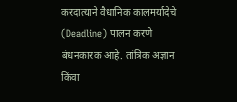करदात्याने वैधानिक कालमर्यादेचे (Deadline) पालन करणे बंधनकारक आहे. तांत्रिक अज्ञान किंवा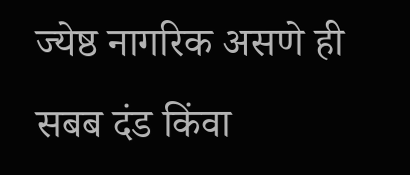ज्येष्ठ नागरिक असणे ही सबब दंड किंवा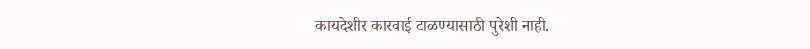कायदेशीर कारवाई टाळण्यासाठी पुरेशी नाही.